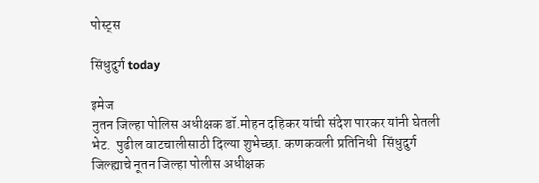पोस्ट्स

सिंधुदुर्ग today

इमेज
नुतन जिल्हा पोलिस अधीक्षक डॉ.मोहन दहिकर यांची संदेश पारकर यांनी घेतली भेट.  पुढील वाटचालीसाठी दिल्या शुभेच्छा. कणकवली प्रतिनिधी  सिंधुदुर्ग जिल्ह्याचे नूतन जिल्हा पोलीस अधीक्षक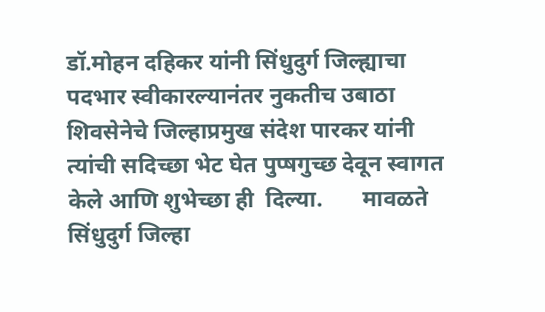डॉ.मोहन दहिकर यांनी सिंधुदुर्ग जिल्ह्याचा पदभार स्वीकारल्यानंतर नुकतीच उबाठा शिवसेनेचे जिल्हाप्रमुख संदेश पारकर यांनी त्यांची सदिच्छा भेट घेत पुप्षगुच्छ देवून स्वागत केले आणि शुभेच्छा ही  दिल्या.       मावळते सिंधुदुर्ग जिल्हा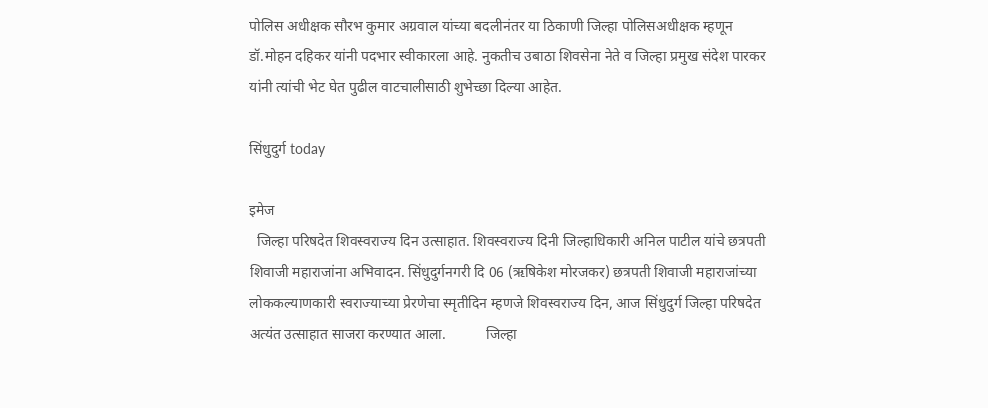पोलिस अधीक्षक सौरभ कुमार अग्रवाल यांच्या बदलीनंतर या ठिकाणी जिल्हा पोलिसअधीक्षक म्हणून डॉ.मोहन दहिकर यांनी पदभार स्वीकारला आहे. नुकतीच उबाठा शिवसेना नेते व जिल्हा प्रमुख संदेश पारकर यांनी त्यांची भेट घेत पुढील वाटचालीसाठी शुभेच्छा दिल्या आहेत.

सिंधुदुर्ग today

इमेज
  जिल्हा परिषदेत शिवस्वराज्य दिन उत्साहात. शिवस्वराज्य दिनी जिल्हाधिकारी अनिल पाटील यांचे‍ छत्रपती शिवाजी महाराजांना अभिवादन. सिंधुदुर्गनगरी दि 06 (ऋषिकेश मोरजकर) छत्रपती शिवाजी महाराजांच्या लोककल्याणकारी स्वराज्याच्या प्रेरणेचा स्मृतीदिन म्हणजे शिवस्वराज्य दिन, आज सिंधुदुर्ग जिल्हा परिषदेत अत्यंत उत्साहात साजरा करण्यात आला.           जिल्हा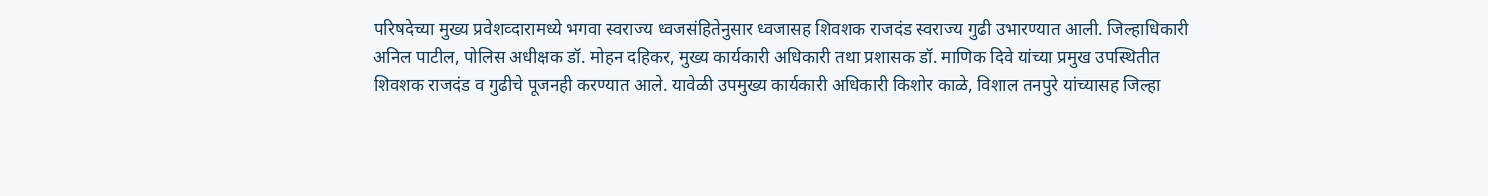परिषदेच्या मुख्य प्रवेशव्दारामध्ये भगवा स्वराज्य ध्वजसंहितेनुसार ध्वजासह शिवशक राजदंड स्वराज्य गुढी उभारण्यात आली. जिल्हाधिकारी अनिल पाटील, पोलिस अधीक्षक डॉ. मोहन दहिकर, मुख्य कार्यकारी अधिकारी तथा प्रशासक डॉ. माणिक दिवे यांच्या प्रमुख उपस्थितीत शिवशक राजदंड व गुढीचे पूजनही करण्यात आले. यावेळी उपमुख्य कार्यकारी अधिकारी किशोर काळे, विशाल तनपुरे यांच्यासह जिल्हा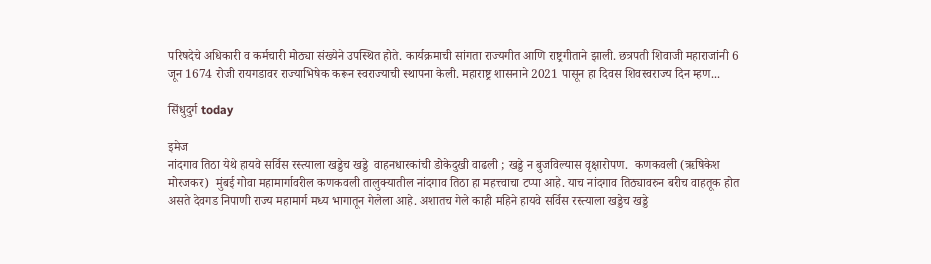परिषदेचे अधिकारी व कर्मचारी मोठ्या संख्येने उपस्थित होते. कार्यक्रमाची सांगता राज्यगीत आणि राष्ट्रगीताने झाली. छत्रपती शिवाजी महाराजांनी 6 जून 1674 रोजी रायगडावर राज्याभिषेक करून स्वराज्याची स्थापना केली. महाराष्ट्र शासनाने 2021 पासून हा दिवस शिवस्वराज्य दिन म्हण...

सिंधुदुर्ग today

इमेज
नांदगाव तिठा येथे हायवे सर्विस रस्त्याला खड्डेच खड्डे  वाहनधारकांची डोकेदुखी वाढली ; खड्डे न बुजविल्यास वृक्षारोपण.  कणकवली (ऋषिकेश मोरजकर)  मुंबई गोवा महामार्गावरील कणकवली तालुक्यातील नांदगाव तिठा हा महत्त्वाचा टप्पा आहे. याच नांदगाव तिठ्यावरुन बरीच वाहतूक होत असते देवगड निपाणी राज्य महामार्ग मध्य भागातून गेलेला आहे. अशातच गेले काही महिने हायवे सर्विस रस्त्याला खड्डेच खड्डे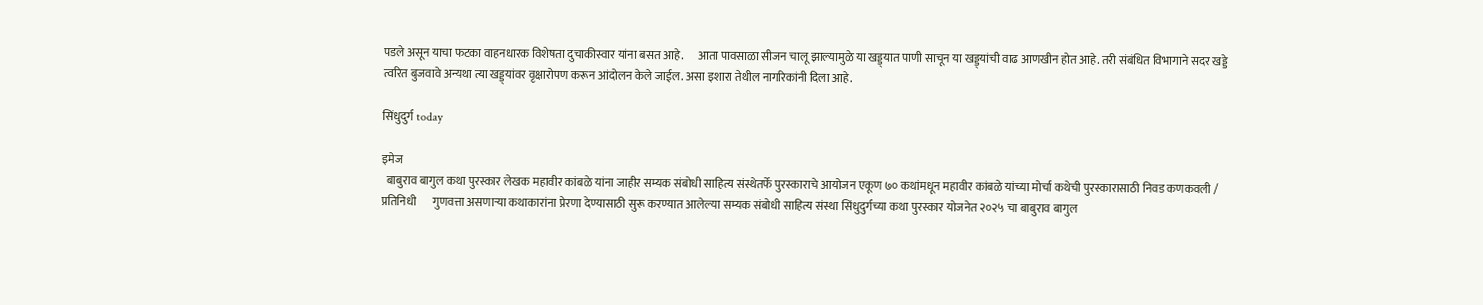पडले असून याचा फटका वाहनधारक विशेषता दुचाकीस्वार यांना बसत आहे.      आता पावसाळा सीजन चालू झाल्यामुळे या खड्ड्यात पाणी साचून या खड्ड्यांची वाढ आणखीन होत आहे. तरी संबंधित विभागाने सदर खड्डे त्वरित बुजवावे अन्यथा त्या खड्ड्यांवर वृक्षारोपण करून आंदोलन केले जाईल. असा इशारा तेथील नागरिकांनी दिला आहे.

सिंधुदुर्ग today

इमेज
  बाबुराव बागुल कथा पुरस्कार लेखक महावीर कांबळे यांना जाहीर सम्यक संबोधी साहित्य संस्थेतर्फे पुरस्काराचे आयोजन एकूण ७० कथांमधून महावीर कांबळे यांच्या मोर्चा कथेची पुरस्कारासाठी निवड कणकवली / प्रतिनिधी       गुणवत्ता असणाऱ्या कथाकारांना प्रेरणा देण्यासाठी सुरू करण्यात आलेल्या सम्यक संबोधी साहित्य संस्था सिंधुदुर्गच्या कथा पुरस्कार योजनेत २०२५ चा बाबुराव बागुल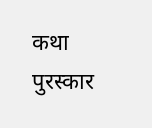कथा पुरस्कार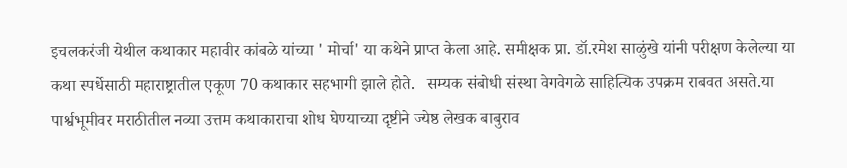इचलकरंजी येथील कथाकार महावीर कांबळे यांच्या ' मोर्चा' या कथेने प्राप्त केला आहे. समीक्षक प्रा. डॉ.रमेश साळुंखे यांनी परीक्षण केलेल्या या कथा स्पर्धेसाठी महाराष्ट्रातील एकूण 70 कथाकार सहभागी झाले होते.   सम्यक संबोधी संस्था वेगवेगळे साहित्यिक उपक्रम राबवत असते.या पार्श्वभूमीवर मराठीतील नव्या उत्तम कथाकाराचा शोध घेण्याच्या दृष्टीने ज्येष्ठ लेखक बाबुराव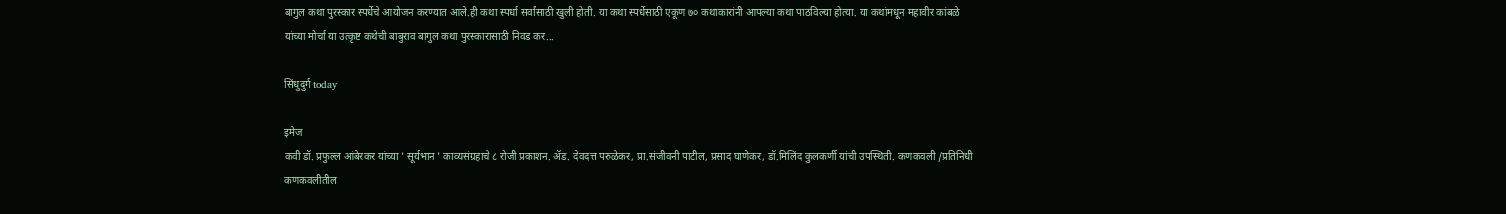बागुल कथा पुरस्कार स्पर्धेचे आयोजन करण्यात आले.ही कथा स्पर्धा सर्वांसाठी खुली होती. या कथा स्पर्धेसाठी एकूण ७० कथाकारांनी आपल्या कथा पाठविल्या होत्या. या कथांमधून महावीर कांबळे यांच्या मोर्चा या उत्कृष्ट कथेची बाबुराव बागुल कथा पुरस्कारासाठी निवड कर...

सिंधुदुर्ग today

इमेज
कवी डॉ. प्रफुल्ल आंबेरकर यांच्या ' सूर्यभान ' काव्यसंग्रहाचे ८ रोजी प्रकाशन. ॲड. देवदत्त परुळेकर, प्रा.संजीवनी पाटील, प्रसाद घाणेकर, डॉ.मिलिंद कुलकर्णी यांची उपस्थिती. कणकवली /प्रतिनिधी    कणकवलीतील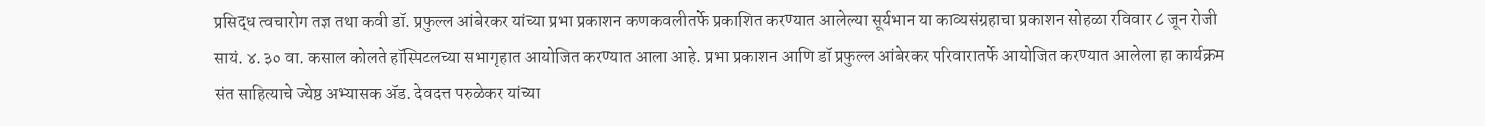प्रसिद्ध त्वचारोग तज्ञ तथा कवी डॉ. प्रफुल्ल आंबेरकर यांच्या प्रभा प्रकाशन कणकवलीतर्फे प्रकाशित करण्यात आलेल्या सूर्यभान या काव्यसंग्रहाचा प्रकाशन सोहळा रविवार ८ जून रोजी सायं. ४.३० वा. कसाल कोलते हॉस्पिटलच्या सभागृहात आयोजित करण्यात आला आहे. प्रभा प्रकाशन आणि डॉ प्रफुल्ल आंबेरकर परिवारातर्फे आयोजित करण्यात आलेला हा कार्यक्रम संत साहित्याचे ज्येष्ठ अभ्यासक ॲड. देवदत्त परुळेकर यांच्या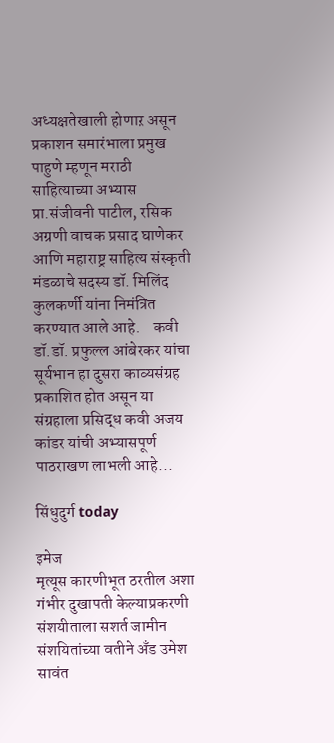अध्यक्षतेखाली होणाऱ असून प्रकाशन समारंभाला प्रमुख पाहुणे म्हणून मराठी साहित्याच्या अभ्यास प्रा.संजीवनी पाटील, रसिक अग्रणी वाचक प्रसाद घाणेकर आणि महाराष्ट्र साहित्य संस्कृती मंडळाचे सदस्य डॉ. मिलिंद कुलकर्णी यांना निमंत्रित करण्यात आले आहे.    कवी डॉ.डॉ. प्रफुल्ल आंबेरकर यांचा सूर्यभान हा दुसरा काव्यसंग्रह प्रकाशित होत असून या संग्रहाला प्रसिद्ध कवी अजय कांडर यांची अभ्यासपूर्ण पाठराखण लाभली आहे...

सिंधुदुर्ग today

इमेज
मृत्यूस कारणीभूत ठरतील अशा गंभीर दुखापती केल्याप्रकरणी संशयीताला सशर्त जामीन संशयितांच्या वतीने अँड उमेश सावंत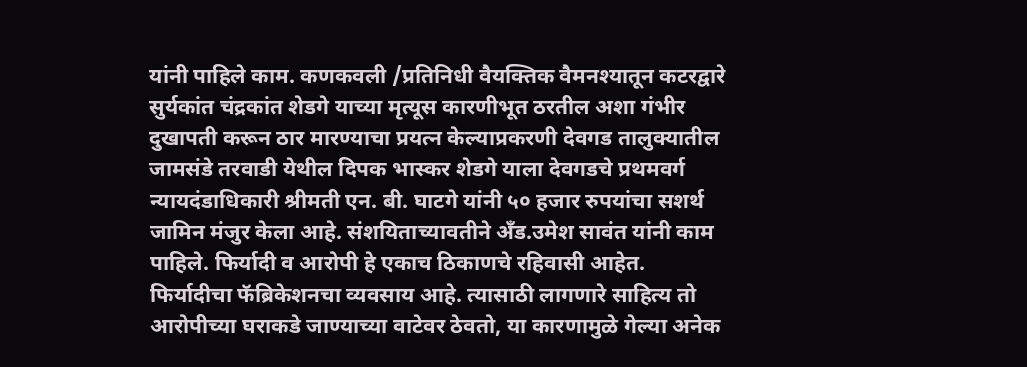यांनी पाहिले काम. कणकवली /प्रतिनिधी वैयक्तिक वैमनश्यातून कटरद्वारे सुर्यकांत चंद्रकांत शेडगे याच्या मृत्यूस कारणीभूत ठरतील अशा गंभीर दुखापती करून ठार मारण्याचा प्रयत्न केल्याप्रकरणी देवगड तालुक्यातील जामसंडे तरवाडी येथील दिपक भास्कर शेडगे याला देवगडचे प्रथमवर्ग न्यायदंडाधिकारी श्रीमती एन. बी. घाटगे यांनी ५० हजार रुपयांचा सशर्थ जामिन मंजुर केला आहे. संशयिताच्यावतीने अँड.उमेश सावंत यांनी काम पाहिले. फिर्यादी व आरोपी हे एकाच ठिकाणचे रहिवासी आहेत. फिर्यादीचा फॅब्रिकेशनचा व्यवसाय आहे. त्यासाठी लागणारे साहित्य तो आरोपीच्या घराकडे जाण्याच्या वाटेवर ठेवतो, या कारणामुळे गेल्या अनेक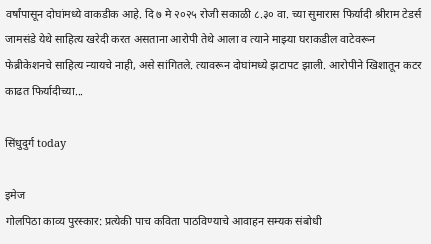वर्षांपासून दोघांमध्ये वाकडीक आहे. दि ७ मे २०२५ रोजी सकाळी ८.३० वा. च्या सुमारास फिर्यादी श्रीराम टेडर्स जामसंडे येथे साहित्य खरेदी करत असताना आरोपी तेथे आला व त्याने माझ्या घराकडील वाटेवरून फेब्रीकेशनचे साहित्य न्यायचे नाही, असे सांगितले. त्यावरून दोघांमध्ये झटापट झाली. आरोपीने खिशातून कटर काढत फिर्यादीच्या...

सिंधुदुर्ग today

इमेज
गोलपिठा काव्य पुरस्कार: प्रत्येकी पाच कविता पाठविण्याचे आवाहन सम्यक संबोधी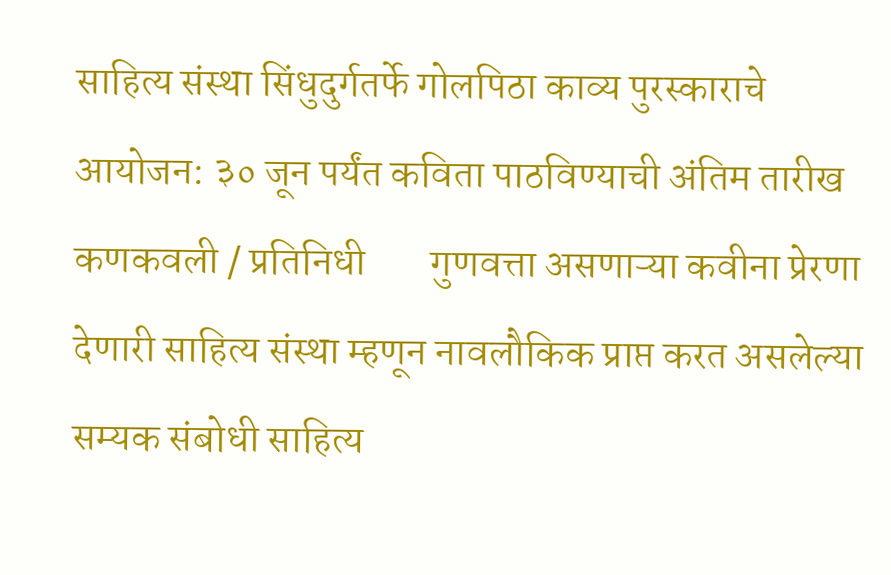साहित्य संस्था सिंधुदुर्गतर्फे गोलपिठा काव्य पुरस्काराचे आयोजन: ३० जून पर्यंत कविता पाठविण्याची अंतिम तारीख कणकवली / प्रतिनिधी        गुणवत्ता असणाऱ्या कवीना प्रेरणा देणारी साहित्य संस्था म्हणून नावलौकिक प्राप्त करत असलेल्या सम्यक संबोधी साहित्य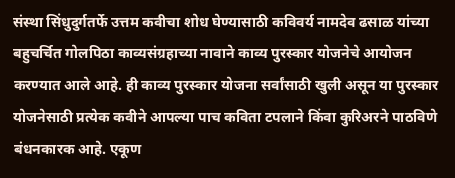संस्था सिंधुदुर्गतर्फे उत्तम कवीचा शोध घेण्यासाठी कविवर्य नामदेव ढसाळ यांच्या बहुचर्चित गोलपिठा काव्यसंग्रहाच्या नावाने काव्य पुरस्कार योजनेचे आयोजन करण्यात आले आहे. ही काव्य पुरस्कार योजना सर्वांसाठी खुली असून या पुरस्कार योजनेसाठी प्रत्येक कवीने आपल्या पाच कविता टपलाने किंवा कुरिअरने पाठविणे बंधनकारक आहे. एकूण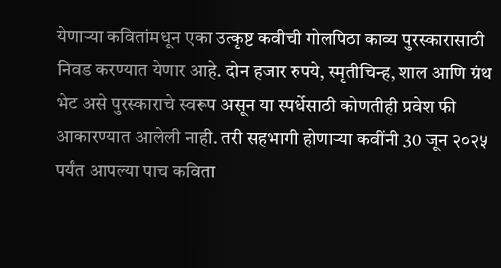येणाऱ्या कवितांमधून एका उत्कृष्ट कवीची गोलपिठा काव्य पुरस्कारासाठी निवड करण्यात येणार आहे. दोन हजार रुपये, स्मृतीचिन्ह, शाल आणि ग्रंथ भेट असे पुरस्काराचे स्वरूप असून या स्पर्धेसाठी कोणतीही प्रवेश फी आकारण्यात आलेली नाही. तरी सहभागी होणाऱ्या कवींनी 30 जून २०२५ पर्यंत आपल्या पाच कविता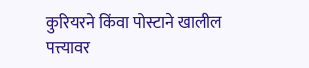कुरियरने किंवा पोस्टाने खालील पत्त्यावर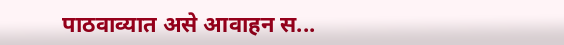पाठवाव्यात असे आवाहन स...